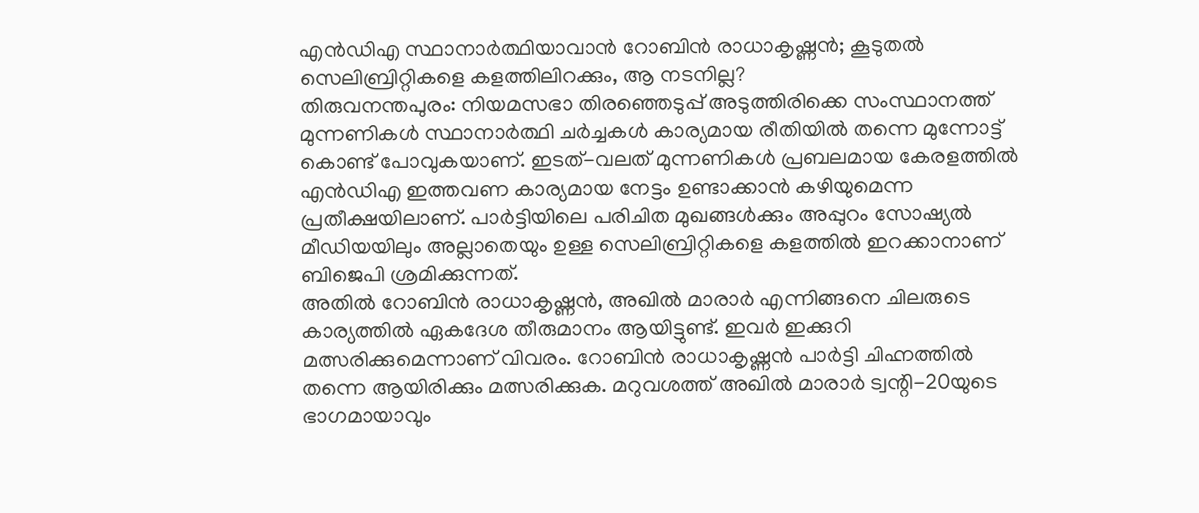എൻഡിഎ സ്ഥാനാർത്ഥിയാവാൻ റോബിൻ രാധാകൃഷ്ണൻ; കൂടുതൽ സെലിബ്രിറ്റികളെ കളത്തിലിറക്കും, ആ നടനില്ല?
തിരുവനന്തപുരം: നിയമസഭാ തിരഞ്ഞെടുപ്പ് അടുത്തിരിക്കെ സംസ്ഥാനത്ത് മുന്നണികൾ സ്ഥാനാർത്ഥി ചർച്ചകൾ കാര്യമായ രീതിയിൽ തന്നെ മുന്നോട്ട് കൊണ്ട് പോവുകയാണ്. ഇടത്-വലത് മുന്നണികൾ പ്രബലമായ കേരളത്തിൽ എൻഡിഎ ഇത്തവണ കാര്യമായ നേട്ടം ഉണ്ടാക്കാൻ കഴിയുമെന്ന പ്രതീക്ഷയിലാണ്. പാർട്ടിയിലെ പരിചിത മുഖങ്ങൾക്കും അപ്പുറം സോഷ്യൽ മീഡിയയിലും അല്ലാതെയും ഉള്ള സെലിബ്രിറ്റികളെ കളത്തിൽ ഇറക്കാനാണ് ബിജെപി ശ്രമിക്കുന്നത്.
അതിൽ റോബിൻ രാധാകൃഷ്ണൻ, അഖിൽ മാരാർ എന്നിങ്ങനെ ചിലരുടെ കാര്യത്തിൽ ഏകദേശ തീരുമാനം ആയിട്ടുണ്ട്. ഇവർ ഇക്കുറി മത്സരിക്കുമെന്നാണ് വിവരം. റോബിൻ രാധാകൃഷ്ണൻ പാർട്ടി ചിഹ്നത്തിൽ തന്നെ ആയിരിക്കും മത്സരിക്കുക. മറുവശത്ത് അഖിൽ മാരാർ ട്വന്റി-20യുടെ ഭാഗമായാവും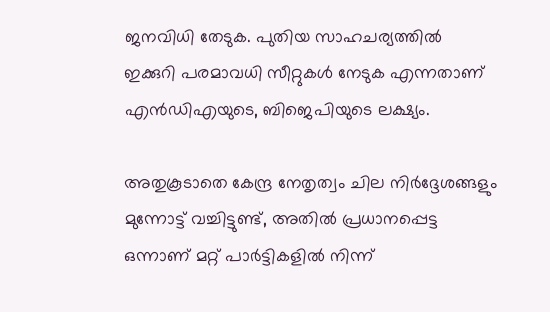ജനവിധി തേടുക. പുതിയ സാഹചര്യത്തിൽ ഇക്കുറി പരമാവധി സീറ്റുകൾ നേടുക എന്നതാണ് എൻഡിഎയുടെ, ബിജെപിയുടെ ലക്ഷ്യം.

അതുകൂടാതെ കേന്ദ്ര നേതൃത്വം ചില നിർദ്ദേശങ്ങളും മുന്നോട്ട് വച്ചിട്ടുണ്ട്, അതിൽ പ്രധാനപ്പെട്ട ഒന്നാണ് മറ്റ് പാർട്ടികളിൽ നിന്ന്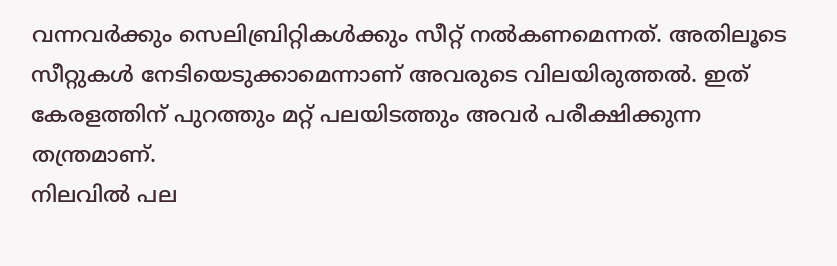വന്നവർക്കും സെലിബ്രിറ്റികൾക്കും സീറ്റ് നൽകണമെന്നത്. അതിലൂടെ സീറ്റുകൾ നേടിയെടുക്കാമെന്നാണ് അവരുടെ വിലയിരുത്തൽ. ഇത് കേരളത്തിന് പുറത്തും മറ്റ് പലയിടത്തും അവർ പരീക്ഷിക്കുന്ന തന്ത്രമാണ്.
നിലവിൽ പല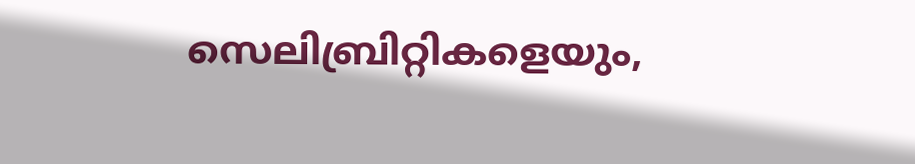സെലിബ്രിറ്റികളെയും,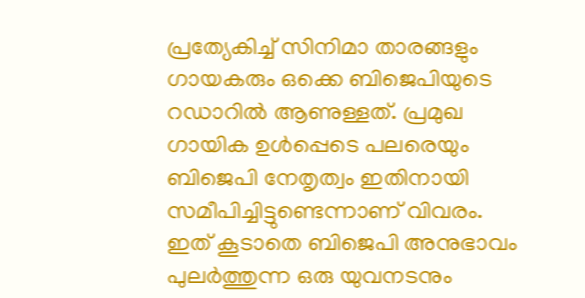പ്രത്യേകിച്ച് സിനിമാ താരങ്ങളും ഗായകരും ഒക്കെ ബിജെപിയുടെ റഡാറിൽ ആണുള്ളത്. പ്രമുഖ ഗായിക ഉൾപ്പെടെ പലരെയും ബിജെപി നേതൃത്വം ഇതിനായി സമീപിച്ചിട്ടുണ്ടെന്നാണ് വിവരം. ഇത് കൂടാതെ ബിജെപി അനുഭാവം പുലർത്തുന്ന ഒരു യുവനടനും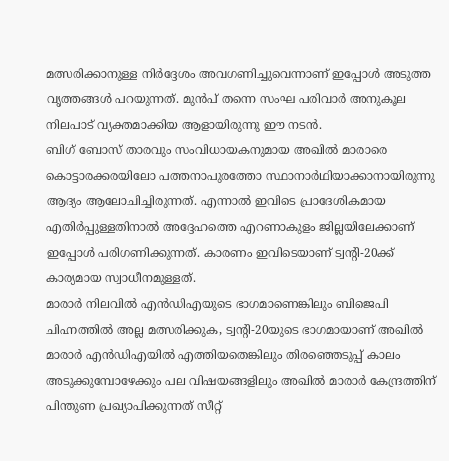മത്സരിക്കാനുള്ള നിർദ്ദേശം അവഗണിച്ചുവെന്നാണ് ഇപ്പോൾ അടുത്ത വൃത്തങ്ങൾ പറയുന്നത്. മുൻപ് തന്നെ സംഘ പരിവാർ അനുകൂല നിലപാട് വ്യക്തമാക്കിയ ആളായിരുന്നു ഈ നടൻ.
ബിഗ് ബോസ് താരവും സംവിധായകനുമായ അഖിൽ മാരാരെ കൊട്ടാരക്കരയിലോ പത്തനാപുരത്തോ സ്ഥാനാർഥിയാക്കാനായിരുന്നു ആദ്യം ആലോചിച്ചിരുന്നത്. എന്നാൽ ഇവിടെ പ്രാദേശികമായ എതിർപ്പുള്ളതിനാൽ അദ്ദേഹത്തെ എറണാകുളം ജില്ലയിലേക്കാണ് ഇപ്പോൾ പരിഗണിക്കുന്നത്. കാരണം ഇവിടെയാണ് ട്വന്റി-20ക്ക് കാര്യമായ സ്വാധീനമുള്ളത്.
മാരാർ നിലവിൽ എൻഡിഎയുടെ ഭാഗമാണെങ്കിലും ബിജെപി ചിഹ്നത്തിൽ അല്ല മത്സരിക്കുക, ട്വന്റി-20യുടെ ഭാഗമായാണ് അഖിൽ മാരാർ എൻഡിഎയിൽ എത്തിയതെങ്കിലും തിരഞ്ഞെടുപ്പ് കാലം അടുക്കുമ്പോഴേക്കും പല വിഷയങ്ങളിലും അഖിൽ മാരാർ കേന്ദ്രത്തിന് പിന്തുണ പ്രഖ്യാപിക്കുന്നത് സീറ്റ്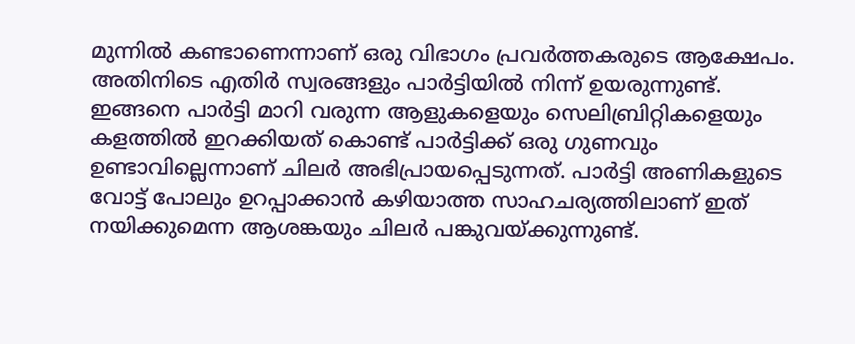മുന്നിൽ കണ്ടാണെന്നാണ് ഒരു വിഭാഗം പ്രവർത്തകരുടെ ആക്ഷേപം.
അതിനിടെ എതിർ സ്വരങ്ങളും പാർട്ടിയിൽ നിന്ന് ഉയരുന്നുണ്ട്. ഇങ്ങനെ പാർട്ടി മാറി വരുന്ന ആളുകളെയും സെലിബ്രിറ്റികളെയും കളത്തിൽ ഇറക്കിയത് കൊണ്ട് പാർട്ടിക്ക് ഒരു ഗുണവും ഉണ്ടാവില്ലെന്നാണ് ചിലർ അഭിപ്രായപ്പെടുന്നത്. പാർട്ടി അണികളുടെ വോട്ട് പോലും ഉറപ്പാക്കാൻ കഴിയാത്ത സാഹചര്യത്തിലാണ് ഇത് നയിക്കുമെന്ന ആശങ്കയും ചിലർ പങ്കുവയ്ക്കുന്നുണ്ട്.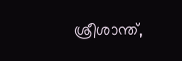ശ്രീശാന്ത്,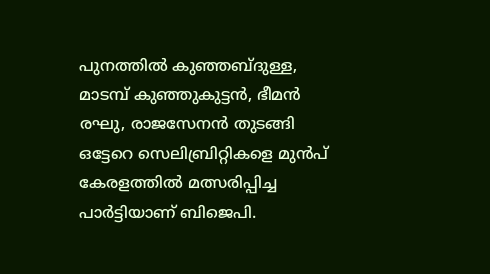പുനത്തിൽ കുഞ്ഞബ്ദുള്ള, മാടമ്പ് കുഞ്ഞുകുട്ടൻ, ഭീമൻ രഘു, രാജസേനൻ തുടങ്ങി ഒട്ടേറെ സെലിബ്രിറ്റികളെ മുൻപ് കേരളത്തിൽ മത്സരിപ്പിച്ച പാർട്ടിയാണ് ബിജെപി.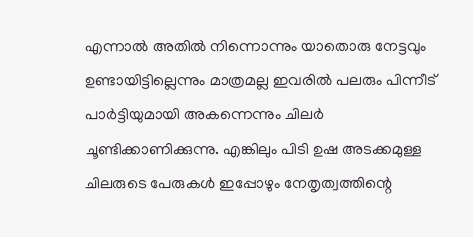എന്നാൽ അതിൽ നിന്നൊന്നും യാതൊരു നേട്ടവും ഉണ്ടായിട്ടില്ലെന്നും മാത്രമല്ല ഇവരിൽ പലരും പിന്നീട് പാർട്ടിയുമായി അകന്നെന്നും ചിലർ ചൂണ്ടിക്കാണിക്കുന്നു. എങ്കിലും പിടി ഉഷ അടക്കമുള്ള ചിലരുടെ പേരുകൾ ഇപ്പോഴും നേതൃത്വത്തിന്റെ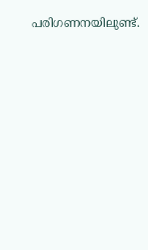പരിഗണനയിലുണ്ട്.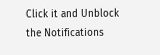Click it and Unblock the Notifications